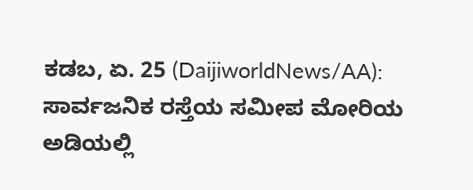ಕಡಬ, ಏ. 25 (DaijiworldNews/AA): ಸಾರ್ವಜನಿಕ ರಸ್ತೆಯ ಸಮೀಪ ಮೋರಿಯ ಅಡಿಯಲ್ಲಿ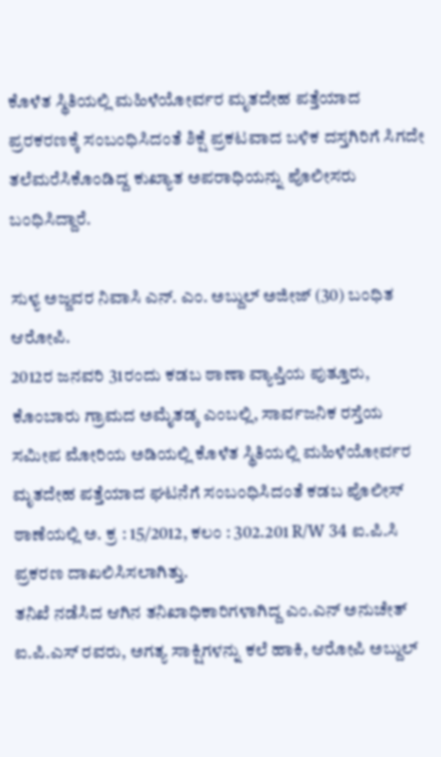ಕೊಳೆತ ಸ್ಥಿತಿಯಲ್ಲಿ ಮಹಿಳೆಯೋರ್ವರ ಮೃತದೇಹ ಪತ್ತೆಯಾದ ಪ್ರರಕರಣಕ್ಕೆ ಸಂಬಂಧಿಸಿದಂತೆ ಶಿಕ್ಷೆ ಪ್ರಕಟವಾದ ಬಳಿಕ ದಸ್ತಗಿರಿಗೆ ಸಿಗದೇ ತಲೆಮರೆಸಿಕೊಂಡಿದ್ದ ಕುಖ್ಯಾತ ಅಪರಾಧಿಯನ್ನು ಪೊಲೀಸರು ಬಂಧಿಸಿದ್ದಾರೆ.

ಸುಳ್ಯ ಅಜ್ಜವರ ನಿವಾಸಿ ಎನ್. ಎಂ. ಅಬ್ದುಲ್ ಅಜೀಜ್ (30) ಬಂಧಿತ ಆರೋಪಿ.
2012ರ ಜನವರಿ 31ರಂದು ಕಡಬ ಠಾಣಾ ವ್ಯಾಪ್ತಿಯ ಪುತ್ತೂರು, ಕೊಂಬಾರು ಗ್ರಾಮದ ಅಮೈತಡ್ಕ ಎಂಬಲ್ಲಿ, ಸಾರ್ವಜನಿಕ ರಸ್ತೆಯ ಸಮೀಪ ಮೋರಿಯ ಅಡಿಯಲ್ಲಿ ಕೊಳೆತ ಸ್ಥಿತಿಯಲ್ಲಿ ಮಹಿಳೆಯೋರ್ವರ ಮೃತದೇಹ ಪತ್ತೆಯಾದ ಘಟನೆಗೆ ಸಂಬಂಧಿಸಿದಂತೆ ಕಡಬ ಪೊಲೀಸ್ ಠಾಣೆಯಲ್ಲಿ ಅ. ಕ್ರ : 15/2012, ಕಲಂ : 302.201 R/W 34 ಐ.ಪಿ.ಸಿ ಪ್ರಕರಣ ದಾಖಲಿಸಿಸಲಾಗಿತ್ತು.
ತನಿಖೆ ನಡೆಸಿದ ಆಗಿನ ತನಿಖಾಧಿಕಾರಿಗಳಾಗಿದ್ದ ಎಂ.ಎನ್ ಅನುಚೇತ್ ಐ.ಪಿ.ಎಸ್ ರವರು, ಅಗತ್ಯ ಸಾಕ್ಷಿಗಳನ್ನು ಕಲೆ ಹಾಕಿ, ಆರೋಪಿ ಅಬ್ದುಲ್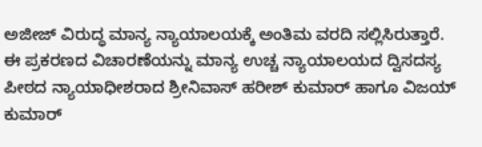ಅಜೀಜ್ ವಿರುದ್ಧ ಮಾನ್ಯ ನ್ಯಾಯಾಲಯಕ್ಕೆ ಅಂತಿಮ ವರದಿ ಸಲ್ಲಿಸಿರುತ್ತಾರೆ. ಈ ಪ್ರಕರಣದ ವಿಚಾರಣೆಯನ್ನು ಮಾನ್ಯ ಉಚ್ಚ ನ್ಯಾಯಾಲಯದ ದ್ವಿಸದಸ್ಯ ಪೀಠದ ನ್ಯಾಯಾಧೀಶರಾದ ಶ್ರೀನಿವಾಸ್ ಹರೀಶ್ ಕುಮಾರ್ ಹಾಗೂ ವಿಜಯ್ ಕುಮಾರ್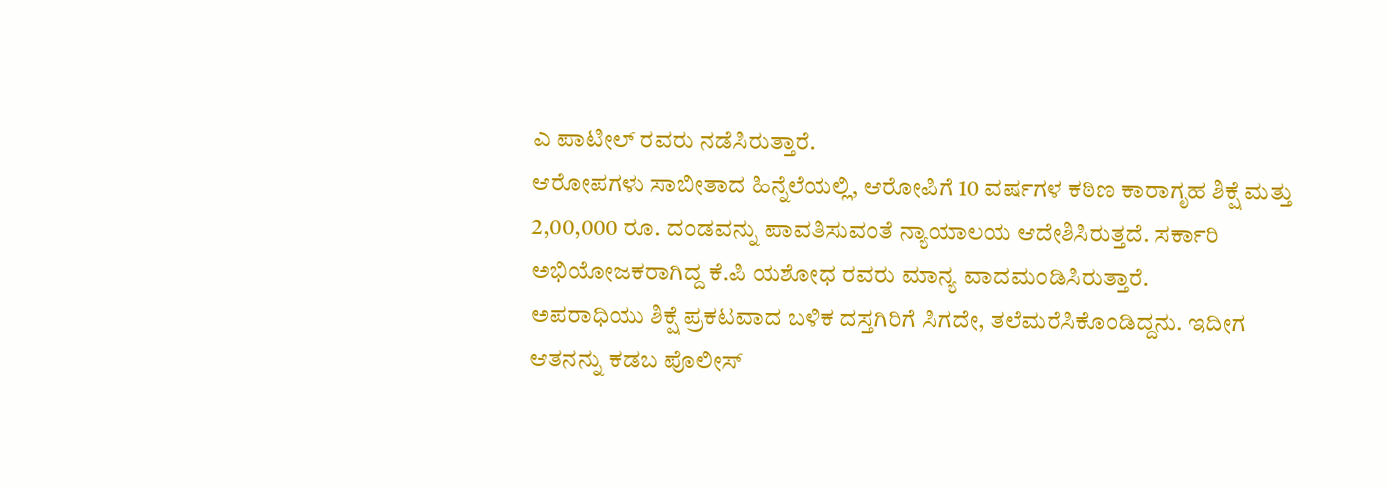ಎ ಪಾಟೀಲ್ ರವರು ನಡೆಸಿರುತ್ತಾರೆ.
ಆರೋಪಗಳು ಸಾಬೀತಾದ ಹಿನ್ನೆಲೆಯಲ್ಲಿ, ಆರೋಪಿಗೆ 10 ವರ್ಷಗಳ ಕಠಿಣ ಕಾರಾಗೃಹ ಶಿಕ್ಷೆ ಮತ್ತು 2,00,000 ರೂ. ದಂಡವನ್ನು ಪಾವತಿಸುವಂತೆ ನ್ಯಾಯಾಲಯ ಆದೇಶಿಸಿರುತ್ತದೆ. ಸರ್ಕಾರಿ ಅಭಿಯೋಜಕರಾಗಿದ್ದ ಕೆ.ಪಿ ಯಶೋಧ ರವರು ಮಾನ್ಯ ವಾದಮಂಡಿಸಿರುತ್ತಾರೆ.
ಅಪರಾಧಿಯು ಶಿಕ್ಷೆ ಪ್ರಕಟವಾದ ಬಳಿಕ ದಸ್ತಗಿರಿಗೆ ಸಿಗದೇ, ತಲೆಮರೆಸಿಕೊಂಡಿದ್ದನು. ಇದೀಗ ಆತನನ್ನು ಕಡಬ ಪೊಲೀಸ್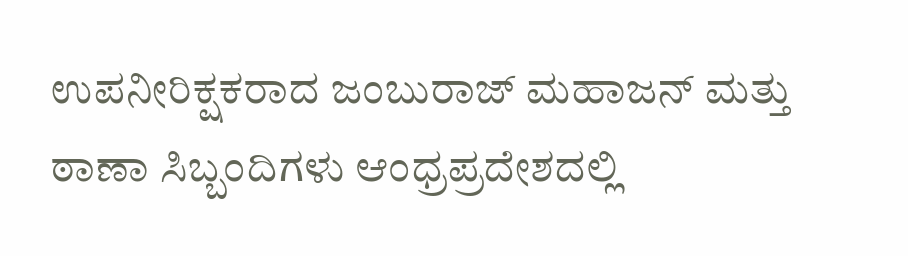ಉಪನೀರಿಕ್ಷಕರಾದ ಜಂಬುರಾಜ್ ಮಹಾಜನ್ ಮತ್ತು ಠಾಣಾ ಸಿಬ್ಬಂದಿಗಳು ಆಂಧ್ರಪ್ರದೇಶದಲ್ಲಿ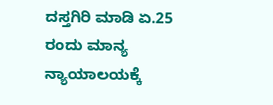ದಸ್ತಗಿರಿ ಮಾಡಿ ಏ.25 ರಂದು ಮಾನ್ಯ ನ್ಯಾಯಾಲಯಕ್ಕೆ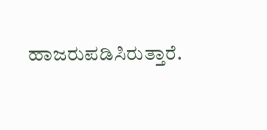ಹಾಜರುಪಡಿಸಿರುತ್ತಾರೆ.